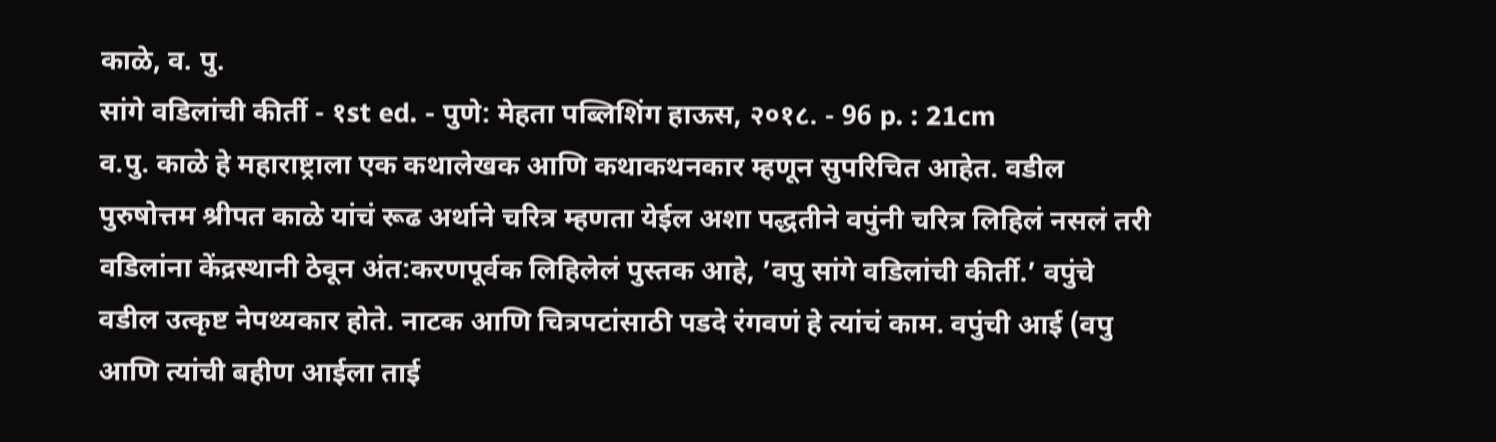काळे, व. पु.
सांगे वडिलांची कीर्ती - १st ed. - पुणे: मेहता पब्लिशिंग हाऊस, २०१८. - 96 p. : 21cm
व.पु. काळे हे महाराष्ट्राला एक कथालेखक आणि कथाकथनकार म्हणून सुपरिचित आहेत. वडील पुरुषोत्तम श्रीपत काळे यांचं रूढ अर्थाने चरित्र म्हणता येईल अशा पद्धतीने वपुंनी चरित्र लिहिलं नसलं तरी वडिलांना केंद्रस्थानी ठेवून अंत:करणपूर्वक लिहिलेलं पुस्तक आहे, ’वपु सांगे वडिलांची कीर्ती.’ वपुंचे वडील उत्कृष्ट नेपथ्यकार होते. नाटक आणि चित्रपटांसाठी पडदे रंगवणं हे त्यांचं काम. वपुंची आई (वपु आणि त्यांची बहीण आईला ताई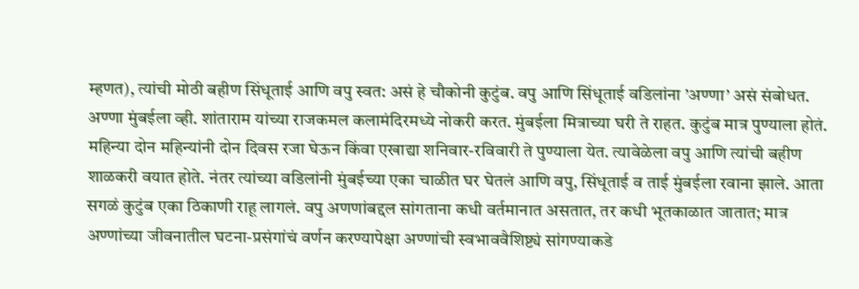म्हणत), त्यांची मोठी बहीण सिंधूताई आणि वपु स्वत: असं हे चौकोनी कुटुंब. वपु आणि सिंधूताई वडिलांना ’अण्णा’ असं संबोधत. अण्णा मुंबईला व्ही. शांताराम यांच्या राजकमल कलामंदिरमध्ये नोकरी करत. मुंबईला मित्राच्या घरी ते राहत. कुटुंब मात्र पुण्याला होतं. महिन्या दोन महिन्यांनी दोन दिवस रजा घेऊन किंवा एखाद्या शनिवार-रविवारी ते पुण्याला येत. त्यावेळेला वपु आणि त्यांची बहीण शाळकरी वयात होते. नंतर त्यांच्या वडिलांनी मुंबईच्या एका चाळीत घर घेतलं आणि वपु, सिंधूताई व ताई मुंबईला रवाना झाले. आता सगळं कुटुंब एका ठिकाणी राहू लागलं. वपु अणणांबद्दल सांगताना कधी वर्तमानात असतात, तर कधी भूतकाळात जातात; मात्र अण्णांच्या जीवनातील घटना-प्रसंगांचं वर्णन करण्यापेक्षा अण्णांची स्वभाववैशिष्ट्यं सांगण्याकडे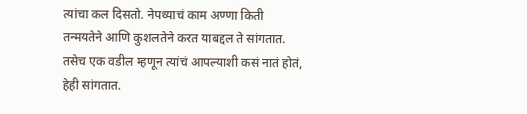त्यांचा कल दिसतो. नेपथ्याचं काम अण्णा किती तन्मयतेने आणि कुशलतेने करत याबद्दल ते सांगतात. तसेच एक वडील म्हणून त्यांचं आपल्याशी कसं नातं होतं, हेही सांगतात.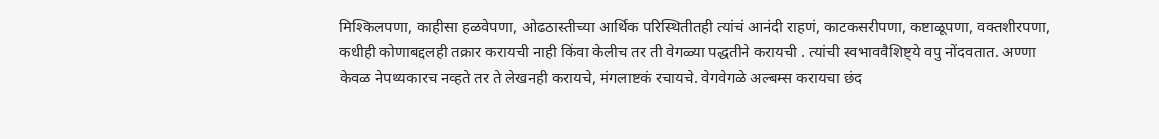मिश्किलपणा, काहीसा हळवेपणा, ओढठास्तीच्या आर्थिक परिस्थितीतही त्यांचं आनंदी राहणं, काटकसरीपणा, कष्टाळूपणा, वक्तशीरपणा, कधीही कोणाबद्दलही तक्रार करायची नाही किंवा केलीच तर ती वेगळ्या पद्धतीने करायची . त्यांची स्वभाववैशिष्ट्ये वपु नोंदवतात. अण्णा केवळ नेपथ्यकारच नव्हते तर ते लेखनही करायचे, मंगलाष्टकं रचायचे. वेगवेगळे अल्बम्स करायचा छंद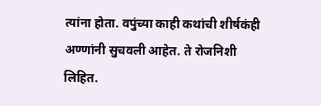त्यांना होता. वपुंच्या काही कथांची शीर्षकंही अण्णांनी सुचवली आहेत. ते रोजनिशी लिहित.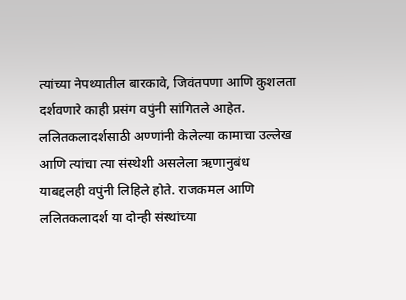त्यांच्या नेपथ्यातील बारकावे, जिवंतपणा आणि कुशलता दर्शवणारे काही प्रसंग वपुंनी सांगितले आहेत. ललितकलादर्शसाठी अण्णांनी केलेल्या कामाचा उल्लेख आणि त्यांचा त्या संस्थेशी असलेला ऋणानुबंध याबद्दलही वपुंनी लिहिले होते. राजकमल आणि ललितकलादर्श या दोन्ही संस्थांच्या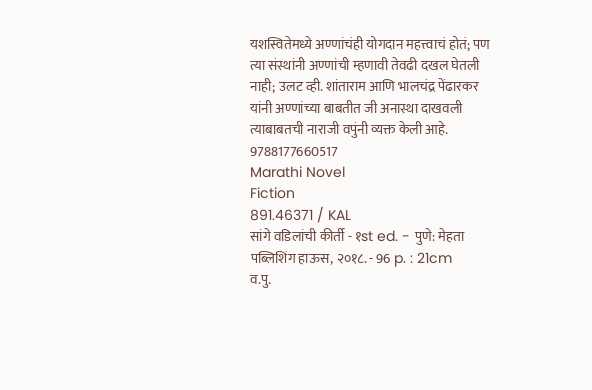यशस्वितेमध्ये अण्णांचंही योगदान महत्त्वाचं होतं; पण त्या संस्थांनी अण्णांची म्हणावी तेवढी दखल घेतली नाही; उलट व्ही. शांताराम आणि भालचंद्र पेंढारकर यांनी अण्णांच्या बाबतीत जी अनास्था दाखवली त्याबाबतची नाराजी वपुंनी व्यक्त केली आहे.
9788177660517
Marathi Novel
Fiction
891.46371 / KAL
सांगे वडिलांची कीर्ती - १st ed. - पुणे: मेहता पब्लिशिंग हाऊस, २०१८. - 96 p. : 21cm
व.पु.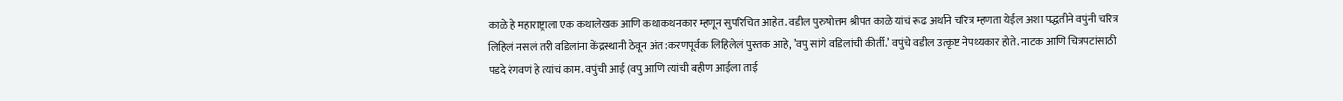काळे हे महाराष्ट्राला एक कथालेखक आणि कथाकथनकार म्हणून सुपरिचित आहेत. वडील पुरुषोत्तम श्रीपत काळे यांचं रूढ अर्थाने चरित्र म्हणता येईल अशा पद्धतीने वपुंनी चरित्र लिहिलं नसलं तरी वडिलांना केंद्रस्थानी ठेवून अंत:करणपूर्वक लिहिलेलं पुस्तक आहे, ’वपु सांगे वडिलांची कीर्ती.’ वपुंचे वडील उत्कृष्ट नेपथ्यकार होते. नाटक आणि चित्रपटांसाठी पडदे रंगवणं हे त्यांचं काम. वपुंची आई (वपु आणि त्यांची बहीण आईला ताई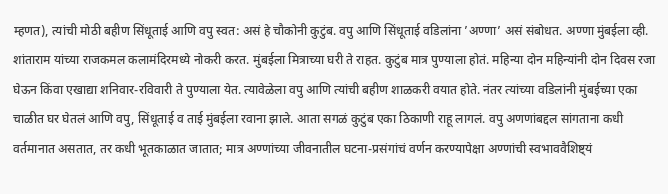म्हणत), त्यांची मोठी बहीण सिंधूताई आणि वपु स्वत: असं हे चौकोनी कुटुंब. वपु आणि सिंधूताई वडिलांना ’अण्णा’ असं संबोधत. अण्णा मुंबईला व्ही. शांताराम यांच्या राजकमल कलामंदिरमध्ये नोकरी करत. मुंबईला मित्राच्या घरी ते राहत. कुटुंब मात्र पुण्याला होतं. महिन्या दोन महिन्यांनी दोन दिवस रजा घेऊन किंवा एखाद्या शनिवार-रविवारी ते पुण्याला येत. त्यावेळेला वपु आणि त्यांची बहीण शाळकरी वयात होते. नंतर त्यांच्या वडिलांनी मुंबईच्या एका चाळीत घर घेतलं आणि वपु, सिंधूताई व ताई मुंबईला रवाना झाले. आता सगळं कुटुंब एका ठिकाणी राहू लागलं. वपु अणणांबद्दल सांगताना कधी वर्तमानात असतात, तर कधी भूतकाळात जातात; मात्र अण्णांच्या जीवनातील घटना-प्रसंगांचं वर्णन करण्यापेक्षा अण्णांची स्वभाववैशिष्ट्यं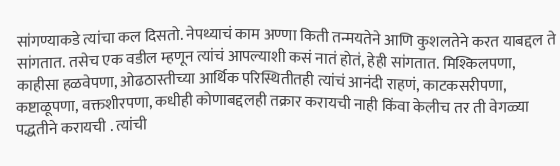सांगण्याकडे त्यांचा कल दिसतो. नेपथ्याचं काम अण्णा किती तन्मयतेने आणि कुशलतेने करत याबद्दल ते सांगतात. तसेच एक वडील म्हणून त्यांचं आपल्याशी कसं नातं होतं, हेही सांगतात. मिश्किलपणा, काहीसा हळवेपणा, ओढठास्तीच्या आर्थिक परिस्थितीतही त्यांचं आनंदी राहणं, काटकसरीपणा, कष्टाळूपणा, वक्तशीरपणा, कधीही कोणाबद्दलही तक्रार करायची नाही किंवा केलीच तर ती वेगळ्या पद्धतीने करायची . त्यांची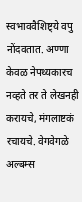स्वभाववैशिष्ट्ये वपु नोंदवतात. अण्णा केवळ नेपथ्यकारच नव्हते तर ते लेखनही करायचे, मंगलाष्टकं रचायचे. वेगवेगळे अल्बम्स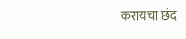करायचा छंद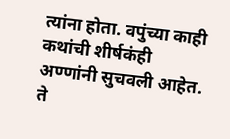त्यांना होता. वपुंच्या काही कथांची शीर्षकंही अण्णांनी सुचवली आहेत. ते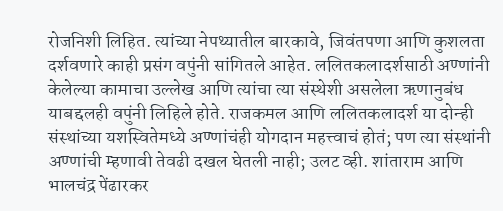रोजनिशी लिहित. त्यांच्या नेपथ्यातील बारकावे, जिवंतपणा आणि कुशलता दर्शवणारे काही प्रसंग वपुंनी सांगितले आहेत. ललितकलादर्शसाठी अण्णांनी केलेल्या कामाचा उल्लेख आणि त्यांचा त्या संस्थेशी असलेला ऋणानुबंध याबद्दलही वपुंनी लिहिले होते. राजकमल आणि ललितकलादर्श या दोन्ही संस्थांच्या यशस्वितेमध्ये अण्णांचंही योगदान महत्त्वाचं होतं; पण त्या संस्थांनी अण्णांची म्हणावी तेवढी दखल घेतली नाही; उलट व्ही. शांताराम आणि भालचंद्र पेंढारकर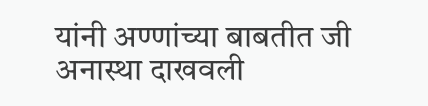यांनी अण्णांच्या बाबतीत जी अनास्था दाखवली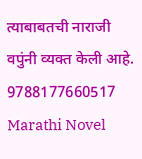त्याबाबतची नाराजी वपुंनी व्यक्त केली आहे.
9788177660517
Marathi Novel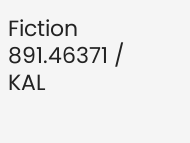Fiction
891.46371 / KAL